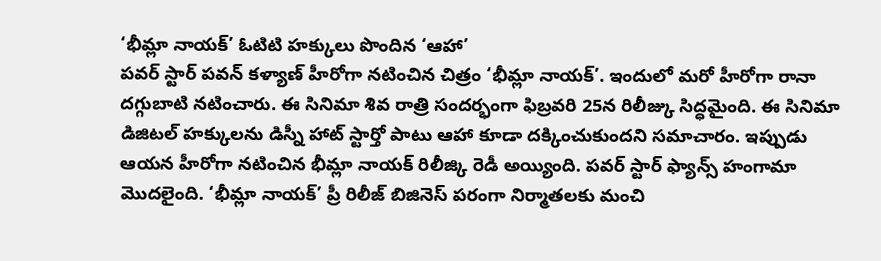‘భీమ్లా నాయక్’ ఓటిటి హక్కులు పొందిన ‘ఆహా’
పవర్ స్టార్ పవన్ కళ్యాణ్ హీరోగా నటించిన చిత్రం ‘భీమ్లా నాయక్’. ఇందులో మరో హీరోగా రానా దగ్గుబాటి నటించారు. ఈ సినిమా శివ రాత్రి సందర్భంగా ఫిబ్రవరి 25న రిలీజ్కు సిద్ధమైంది. ఈ సినిమా డిజిటల్ హక్కులను డిస్నీ హాట్ స్టార్తో పాటు ఆహా కూడా దక్కించుకుందని సమాచారం. ఇప్పుడు ఆయన హీరోగా నటించిన భీమ్లా నాయక్ రిలీజ్కి రెడీ అయ్యింది. పవర్ స్టార్ ఫ్యాన్స్ హంగామా మొదలైంది. ‘భీమ్లా నాయక్’ ప్రీ రిలీజ్ బిజినెస్ పరంగా నిర్మాతలకు మంచి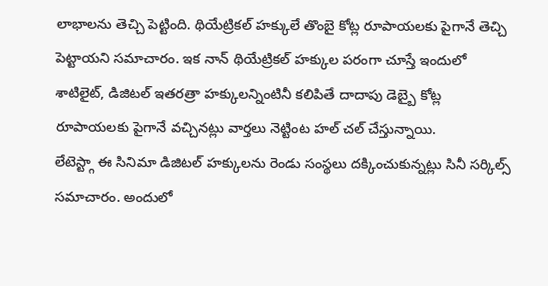లాభాలను తెచ్చి పెట్టింది. థియేట్రికల్ హక్కులే తొంబై కోట్ల రూపాయలకు పైగానే తెచ్చి పెట్టాయని సమాచారం. ఇక నాన్ థియేట్రికల్ హక్కుల పరంగా చూస్తే ఇందులో శాటిలైట్, డిజిటల్ ఇతరత్రా హక్కులన్నింటినీ కలిపితే దాదాపు డెబ్బై కోట్ల రూపాయలకు పైగానే వచ్చినట్లు వార్తలు నెట్టింట హల్ చల్ చేస్తున్నాయి.
లేటెస్ట్గా ఈ సినిమా డిజిటల్ హక్కులను రెండు సంస్థలు దక్కించుకున్నట్లు సినీ సర్కిల్స్ సమాచారం. అందులో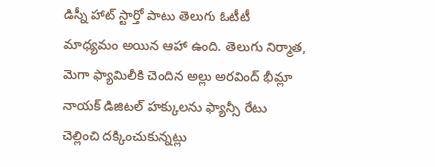డిస్నీ హాట్ స్టార్తో పాటు తెలుగు ఓటీటీ మాధ్యమం అయిన ఆహా ఉంది. తెలుగు నిర్మాత, మెగా ఫ్యామిలీకి చెందిన అల్లు అరవింద్ భీమ్లా నాయక్ డిజిటల్ హక్కులను ఫ్యాన్సీ రేటు చెల్లించి దక్కించుకున్నట్లు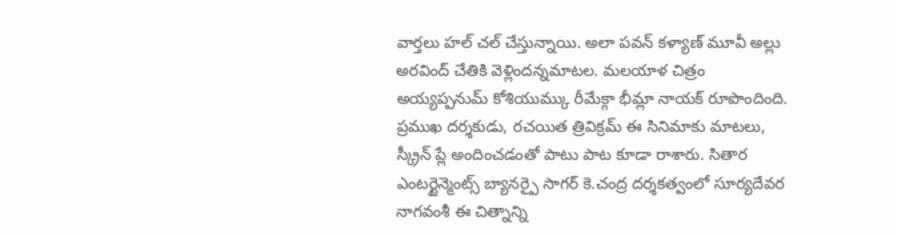వార్తలు హల్ చల్ చేస్తున్నాయి. అలా పవన్ కళ్యాణ్ మూవీ అల్లు అరవింద్ చేతికి వెళ్లిందన్నమాటల. మలయాళ చిత్రం అయ్యప్పనుమ్ కోశియుమ్కు రీమేక్గా భీమ్లా నాయక్ రూపొందింది. ప్రముఖ దర్శకుడు, రచయిత త్రివిక్రమ్ ఈ సినిమాకు మాటలు, స్క్రీన్ ప్లే అందించడంతో పాటు పాట కూడా రాశారు. సితార ఎంటర్టైన్మెంట్స్ బ్యానర్పై సాగర్ కె.చంద్ర దర్శకత్వంలో సూర్యదేవర నాగవంశీ ఈ చిత్నాన్ని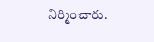నిర్మించారు.